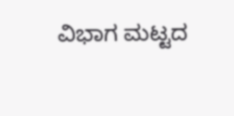ವಿಭಾಗ ಮಟ್ಟದ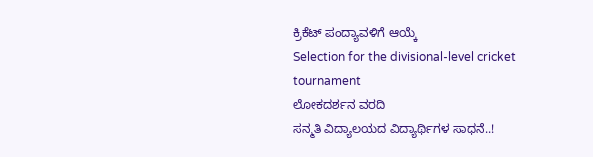ಕ್ರಿಕೆಟ್ ಪಂದ್ಯಾವಳಿಗೆ ಆಯ್ಕೆ
Selection for the divisional-level cricket tournament
ಲೋಕದರ್ಶನ ವರದಿ
ಸನ್ಮತಿ ವಿದ್ಯಾಲಯದ ವಿದ್ಯಾರ್ಥಿಗಳ ಸಾಧನೆ..!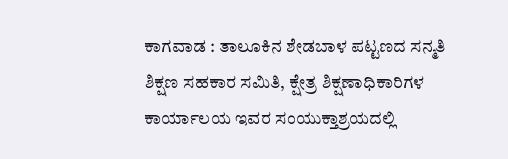ಕಾಗವಾಡ : ತಾಲೂಕಿನ ಶೇಡಬಾಳ ಪಟ್ಟಣದ ಸನ್ಮತಿ ಶಿಕ್ಷಣ ಸಹಕಾರ ಸಮಿತಿ, ಕ್ಷೇತ್ರ ಶಿಕ್ಷಣಾಧಿಕಾರಿಗಳ ಕಾರ್ಯಾಲಯ ಇವರ ಸಂಯುಕ್ತಾಶ್ರಯದಲ್ಲಿ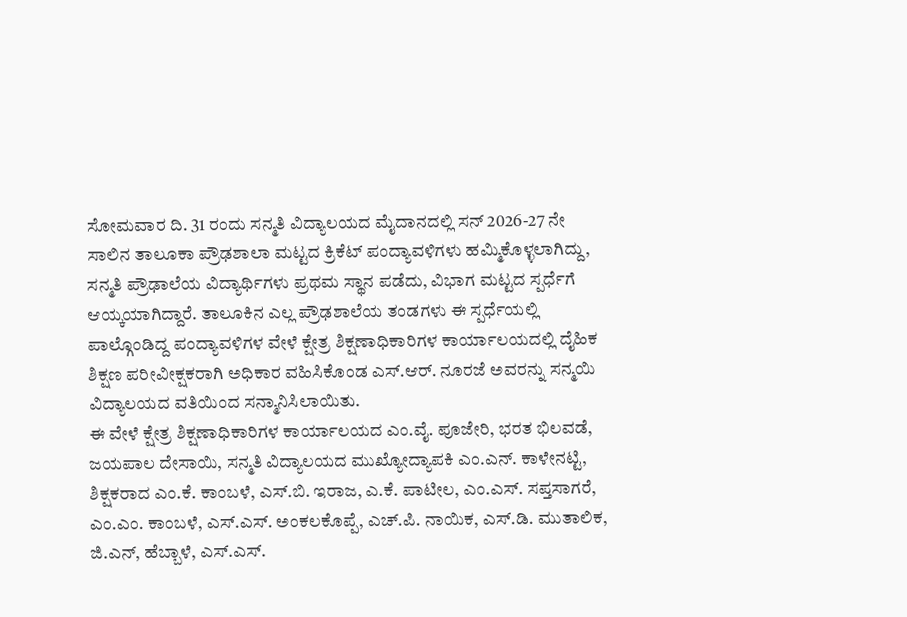ಸೋಮವಾರ ದಿ. 31 ರಂದು ಸನ್ಮತಿ ವಿದ್ಯಾಲಯದ ಮೈದಾನದಲ್ಲಿ ಸನ್ 2026-27 ನೇ ಸಾಲಿನ ತಾಲೂಕಾ ಪ್ರೌಢಶಾಲಾ ಮಟ್ಟದ ಕ್ರಿಕೆಟ್ ಪಂದ್ಯಾವಳಿಗಳು ಹಮ್ಮಿಕೊಳ್ಳಲಾಗಿದ್ದು, ಸನ್ಮತಿ ಪ್ರೌಢಾಲೆಯ ವಿದ್ಯಾರ್ಥಿಗಳು ಪ್ರಥಮ ಸ್ಥಾನ ಪಡೆದು, ವಿಭಾಗ ಮಟ್ಟದ ಸ್ಪರ್ಧೆಗೆ ಆಯ್ಕಯಾಗಿದ್ದಾರೆ. ತಾಲೂಕಿನ ಎಲ್ಲ ಪ್ರೌಢಶಾಲೆಯ ತಂಡಗಳು ಈ ಸ್ಪರ್ಧೆಯಲ್ಲಿ ಪಾಲ್ಗೊಂಡಿದ್ದ ಪಂದ್ಯಾವಳಿಗಳ ವೇಳೆ ಕ್ಷೇತ್ರ ಶಿಕ್ಷಣಾಧಿಕಾರಿಗಳ ಕಾರ್ಯಾಲಯದಲ್ಲಿ ದೈಹಿಕ ಶಿಕ್ಷಣ ಪರೀವೀಕ್ಷಕರಾಗಿ ಅಧಿಕಾರ ವಹಿಸಿಕೊಂಡ ಎಸ್.ಆರ್. ನೂರಜೆ ಅವರನ್ನು ಸನ್ಮಯಿ ವಿದ್ಯಾಲಯದ ವತಿಯಿಂದ ಸನ್ಮಾನಿಸಿಲಾಯಿತು.
ಈ ವೇಳೆ ಕ್ಷೇತ್ರ ಶಿಕ್ಷಣಾಧಿಕಾರಿಗಳ ಕಾರ್ಯಾಲಯದ ಎಂ.ವೈ. ಪೂಜೇರಿ, ಭರತ ಭಿಲವಡೆ, ಜಯಪಾಲ ದೇಸಾಯಿ, ಸನ್ಮತಿ ವಿದ್ಯಾಲಯದ ಮುಖ್ಯೋದ್ಯಾಪಕಿ ಎಂ.ಎನ್. ಕಾಳೇನಟ್ಟಿ, ಶಿಕ್ಷಕರಾದ ಎಂ.ಕೆ. ಕಾಂಬಳೆ, ಎಸ್.ಬಿ. ಇರಾಜ, ಎ.ಕೆ. ಪಾಟೀಲ, ಎಂ.ಎಸ್. ಸಪ್ತಸಾಗರೆ, ಎಂ.ಎಂ. ಕಾಂಬಳೆ, ಎಸ್.ಎಸ್. ಅಂಕಲಕೊಪ್ಪೆ, ಎಚ್.ಪಿ. ನಾಯಿಕ, ಎಸ್.ಡಿ. ಮುತಾಲಿಕ, ಜಿ.ಎನ್, ಹೆಬ್ಬಾಳೆ, ಎಸ್.ಎಸ್.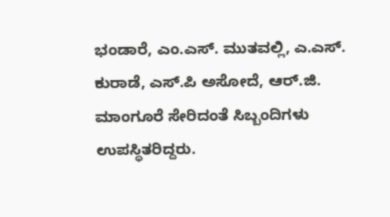ಭಂಡಾರೆ, ಎಂ.ಎಸ್. ಮುತವಲ್ಲಿ, ಎ.ಎಸ್. ಕುರಾಡೆ, ಎಸ್.ಪಿ ಅಸೋದೆ, ಆರ್.ಜಿ. ಮಾಂಗೂರೆ ಸೇರಿದಂತೆ ಸಿಬ್ಬಂದಿಗಳು ಉಪಸ್ಥಿತರಿದ್ದರು.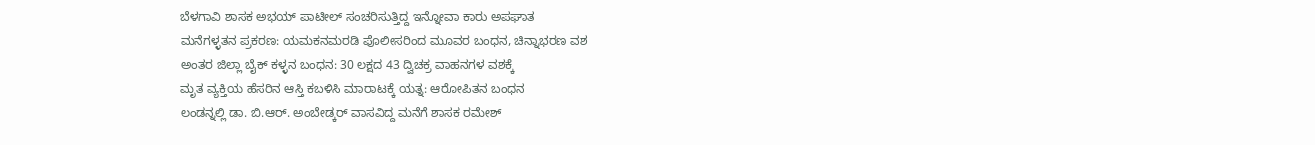ಬೆಳಗಾವಿ ಶಾಸಕ ಅಭಯ್ ಪಾಟೀಲ್ ಸಂಚರಿಸುತ್ತಿದ್ದ ಇನ್ನೋವಾ ಕಾರು ಅಪಘಾತ
ಮನೆಗಳ್ಳತನ ಪ್ರಕರಣ: ಯಮಕನಮರಡಿ ಪೊಲೀಸರಿಂದ ಮೂವರ ಬಂಧನ, ಚಿನ್ನಾಭರಣ ವಶ
ಅಂತರ ಜಿಲ್ಲಾ ಬೈಕ್ ಕಳ್ಳನ ಬಂಧನ: 30 ಲಕ್ಷದ 43 ದ್ವಿಚಕ್ರ ವಾಹನಗಳ ವಶಕ್ಕೆ
ಮೃತ ವ್ಯಕ್ತಿಯ ಹೆಸರಿನ ಆಸ್ತಿ ಕಬಳಿಸಿ ಮಾರಾಟಕ್ಕೆ ಯತ್ನ: ಆರೋಪಿತನ ಬಂಧನ
ಲಂಡನ್ನಲ್ಲಿ ಡಾ. ಬಿ.ಆರ್. ಅಂಬೇಡ್ಕರ್ ವಾಸವಿದ್ದ ಮನೆಗೆ ಶಾಸಕ ರಮೇಶ್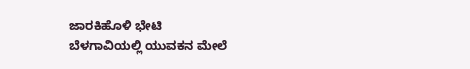ಜಾರಕಿಹೊಳಿ ಭೇಟಿ
ಬೆಳಗಾವಿಯಲ್ಲಿ ಯುವಕನ ಮೇಲೆ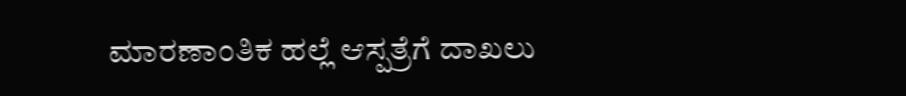ಮಾರಣಾಂತಿಕ ಹಲ್ಲೆ ಆಸ್ಪತ್ರೆಗೆ ದಾಖಲು